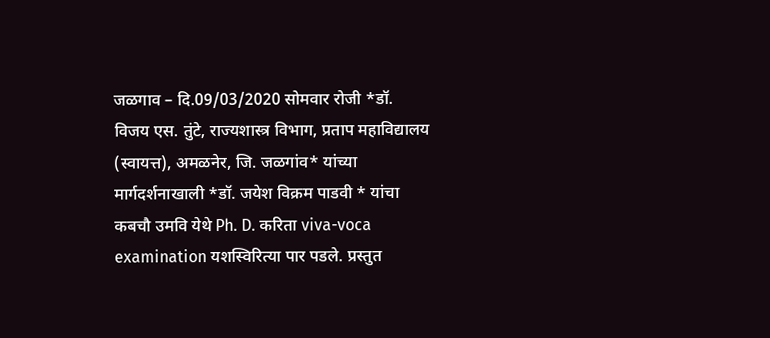जळगाव – दि.09/03/2020 सोमवार रोजी *डॉ. विजय एस. तुंटे, राज्यशास्त्र विभाग, प्रताप महाविद्यालय (स्वायत्त), अमळनेर, जि. जळगांव* यांच्या मार्गदर्शनाखाली *डॉ. जयेश विक्रम पाडवी * यांचा कबचौ उमवि येथे Ph. D. करिता viva-voca examination यशस्विरित्या पार पडले. प्रस्तुत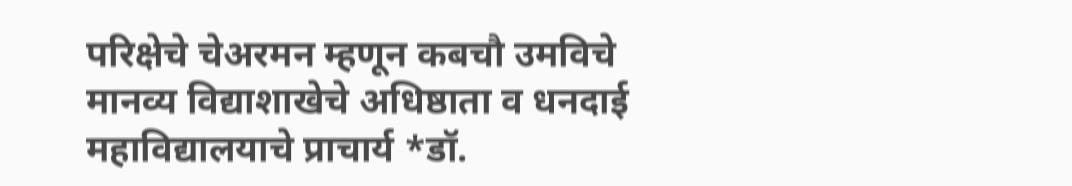परिक्षेचे चेअरमन म्हणून कबचौ उमविचे मानव्य विद्याशाखेचे अधिष्ठाता व धनदाई महाविद्यालयाचे प्राचार्य *डॉ.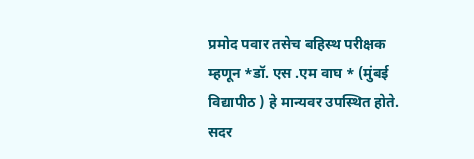प्रमोद पवार तसेच बहिस्थ परीक्षक म्हणून *डॉ. एस .एम वाघ * (मुंबई विद्यापीठ ) हे मान्यवर उपस्थित होते. सदर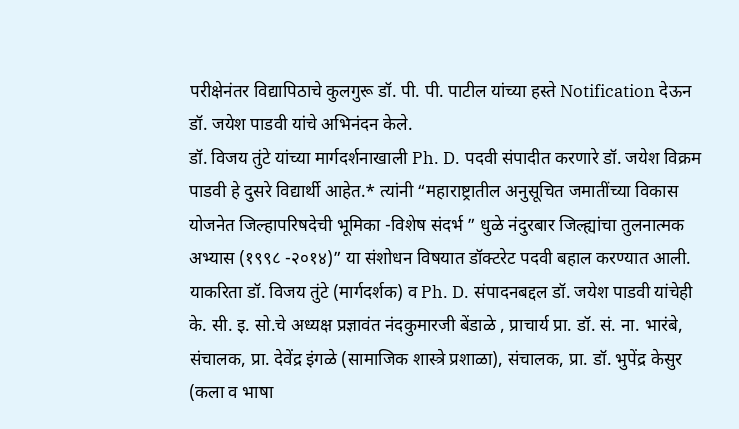परीक्षेनंतर विद्यापिठाचे कुलगुरू डॉ. पी. पी. पाटील यांच्या हस्ते Notification देऊन डॉ. जयेश पाडवी यांचे अभिनंदन केले.
डॉ. विजय तुंटे यांच्या मार्गदर्शनाखाली Ph. D. पदवी संपादीत करणारे डॉ. जयेश विक्रम पाडवी हे दुसरे विद्यार्थी आहेत.* त्यांनी “महाराष्ट्रातील अनुसूचित जमातींच्या विकास योजनेत जिल्हापरिषदेची भूमिका -विशेष संदर्भ ” धुळे नंदुरबार जिल्ह्यांचा तुलनात्मक अभ्यास (१९९८ -२०१४)” या संशोधन विषयात डॉक्टरेट पदवी बहाल करण्यात आली. याकरिता डॉ. विजय तुंटे (मार्गदर्शक) व Ph. D. संपादनबद्दल डॉ. जयेश पाडवी यांचेही के. सी. इ. सो.चे अध्यक्ष प्रज्ञावंत नंदकुमारजी बेंडाळे , प्राचार्य प्रा. डॉ. सं. ना. भारंबे, संचालक, प्रा. देवेंद्र इंगळे (सामाजिक शास्त्रे प्रशाळा), संचालक, प्रा. डॉ. भुपेंद्र केसुर (कला व भाषा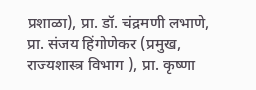प्रशाळा), प्रा. डॉ. चंद्रमणी लभाणे, प्रा. संजय हिंगोणेकर (प्रमुख, राज्यशास्त्र विभाग ), प्रा. कृष्णा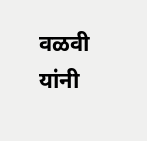वळवी यांनी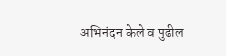अभिनंदन केले व पुढील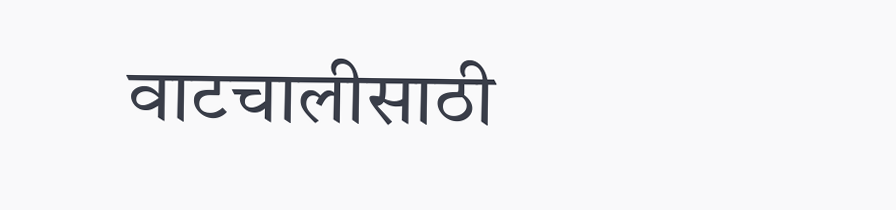वाटचालीसाठी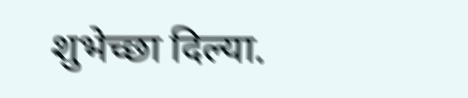शुभेच्छा दिल्या.